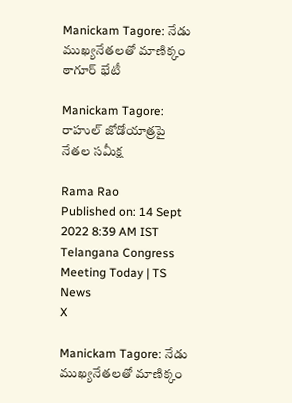Manickam Tagore: నేడు ముఖ్యనేతలతో మాణిక్కం ఠాగూర్‌ భేటీ

Manickam Tagore: రాహుల్ జోడోయాత్రపై నేతల సమీక్ష

Rama Rao
Published on: 14 Sept 2022 8:39 AM IST
Telangana Congress Meeting Today | TS News
X

Manickam Tagore: నేడు ముఖ్యనేతలతో మాణిక్కం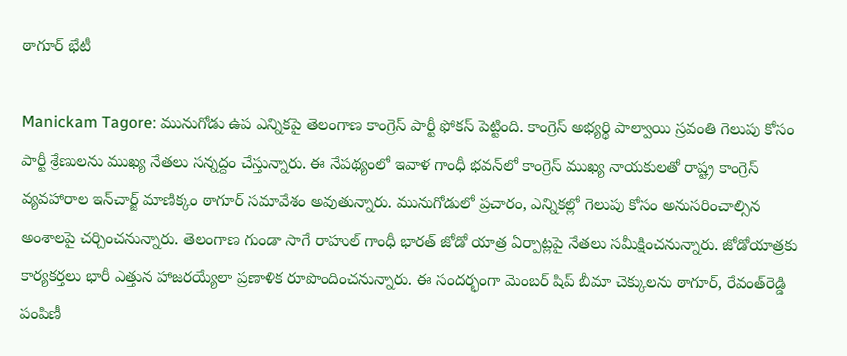ఠాగూర్‌ భేటీ

Manickam Tagore: మునుగోడు ఉప ఎన్నికపై తెలంగాణ కాంగ్రెస్ పార్టీ ఫోకస్ పెట్టింది. కాంగ్రెస్ అభ్యర్థి పాల్వాయి స్రవంతి గెలుపు కోసం పార్టీ శ్రేణులను ముఖ్య నేతలు సన్నద్దం చేస్తున్నారు. ఈ నేపథ్యంలో ఇవాళ గాంధీ భవన్‌లో కాంగ్రెస్ ముఖ్య నాయకులతో రాష్ట్ర కాంగ్రెస్ వ్యవహారాల ఇన్‌చార్జ్ మాణిక్కం ఠాగూర్ సమావేశం అవుతున్నారు. మునుగోడులో ప్రచారం, ఎన్నికల్లో గెలుపు కోసం అనుసరించాల్సిన అంశాలపై చర్చించనున్నారు. తెలంగాణ గుండా సాగే రాహుల్ గాంధీ భారత్ జోడో యాత్ర ఏర్పాట్లపై నేతలు సమీక్షించనున్నారు. జోడోయాత్రకు కార్యకర్తలు భారీ ఎత్తున హాజరయ్యేలా ప్రణాళిక రూపొందించనున్నారు. ఈ సందర్భంగా మెంబర్ షిప్ బీమా చెక్కులను ఠాగూర్‌, రేవంత్‌రెడ్డి పంపిణీ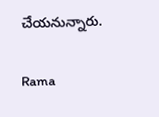చేయనున్నారు.

Rama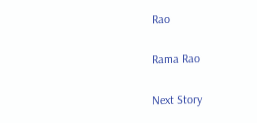Rao

Rama Rao

Next Story